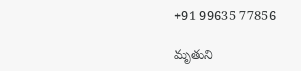+91 99635 77856

మృతుని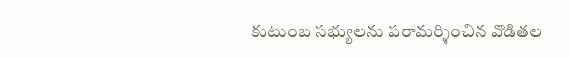కుటుంబ సభ్యులను పరామర్శించిన వొడితల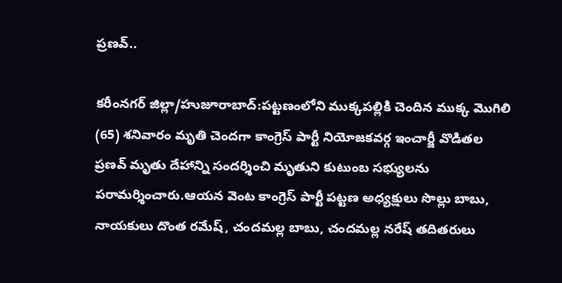ప్రణవ్..

కరీంనగర్ జిల్లా/హుజూరాబాద్:పట్టణంలోని ముక్కపల్లికి చెందిన ముక్క మొగిలి (65) శనివారం మృతి చెందగా కాంగ్రెస్ పార్టీ నియోజకవర్గ ఇంచార్జీ వొడితల ప్రణవ్ మృతు దేహాన్ని సందర్శించి మృతుని కుటుంబ సభ్యులను పరామర్శించారు.ఆయన వెంట కాంగ్రెస్ పార్టీ పట్టణ అధ్యక్షులు సొల్లు బాబు, నాయకులు దొంత రమేష్, చందమల్ల బాబు, చందమల్ల నరేష్ తదితరులు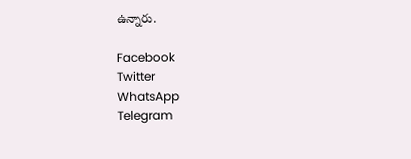ఉన్నారు.

Facebook
Twitter
WhatsApp
Telegram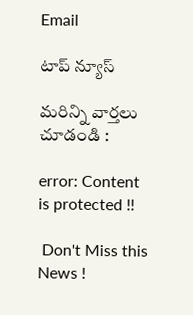Email

టాప్ న్యూస్

మరిన్ని వార్తలు చూడండి :

error: Content is protected !!

 Don't Miss this News !